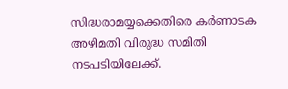സിദ്ധരാമയ്യക്കെതിരെ കർണാടക അഴിമതി വിരുദ്ധ സമിതി നടപടിയിലേക്ക്.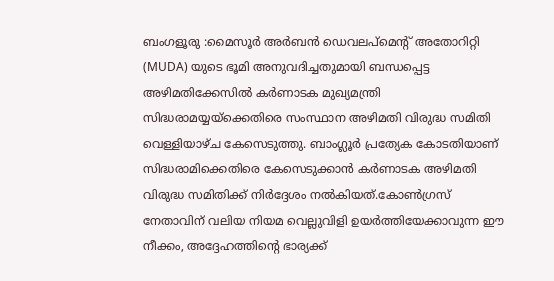ബംഗളൂരു :മൈസൂർ അർബൻ ഡെവലപ്‌മെൻ്റ് അതോറിറ്റി (MUDA) യുടെ ഭൂമി അനുവദിച്ചതുമായി ബന്ധപ്പെട്ട അഴിമതിക്കേസിൽ കർണാടക മുഖ്യമന്ത്രി സിദ്ധരാമയ്യയ്‌ക്കെതിരെ സംസ്ഥാന അഴിമതി വിരുദ്ധ സമിതി വെള്ളിയാഴ്ച കേസെടുത്തു. ബാംഗ്ലൂർ പ്രത്യേക കോടതിയാണ് സിദ്ധരാമിക്കെതിരെ കേസെടുക്കാൻ കർണാടക അഴിമതി വിരുദ്ധ സമിതിക്ക് നിർദ്ദേശം നൽകിയത്.കോൺഗ്രസ് നേതാവിന് വലിയ നിയമ വെല്ലുവിളി ഉയർത്തിയേക്കാവുന്ന ഈ നീക്കം, അദ്ദേഹത്തിൻ്റെ ഭാര്യക്ക്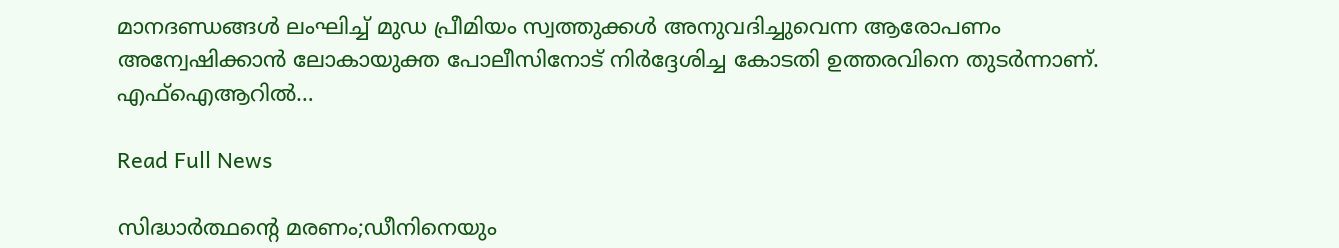മാനദണ്ഡങ്ങൾ ലംഘിച്ച് മുഡ പ്രീമിയം സ്വത്തുക്കൾ അനുവദിച്ചുവെന്ന ആരോപണം അന്വേഷിക്കാൻ ലോകായുക്ത പോലീസിനോട് നിർദ്ദേശിച്ച കോടതി ഉത്തരവിനെ തുടർന്നാണ്. എഫ്ഐആറിൽ…

Read Full News

സിദ്ധാര്‍ത്ഥന്‍റെ മരണം;ഡീനിനെയും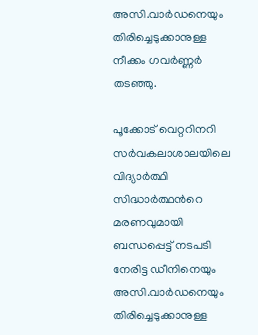അസി.വാര്‍ഡനെയും തിരിച്ചെടുക്കാനുള്ള നീക്കം ഗവർണ്ണർ തടഞ്ഞു.

പൂക്കോട് വെറ്ററിനറി സര്‍വകലാശാലയിലെ വിദ്യാര്‍ത്ഥി സിദ്ധാര്‍ത്ഥന്‍റെ മരണവുമായി ബന്ധപ്പെട്ട് നടപടി നേരിട്ട ഡീനിനെയും അസി.വാര്‍ഡനെയും തിരിച്ചെടുക്കാനുള്ള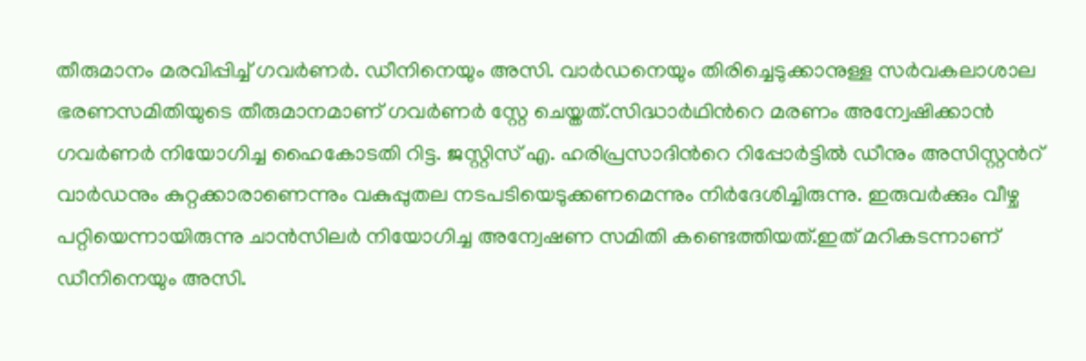തീരുമാനം മരവിപ്പിച്ച്‌ ഗവര്‍ണര്‍. ഡീനിനെയും അസി. വാര്‍ഡനെയും തിരിച്ചെടുക്കാനുള്ള സര്‍വകലാശാല ഭരണസമിതിയുടെ തീരുമാനമാണ് ഗവര്‍ണര്‍ സ്റ്റേ ചെയ്തത്.സിദ്ധാർഥിന്‍റെ മരണം അന്വേഷിക്കാൻ ഗവർണർ നിയോഗിച്ച ഹൈകോടതി റിട്ട. ജസ്റ്റിസ് എ. ഹരിപ്രസാദിന്‍റെ റിപ്പോർട്ടില്‍ ഡീനും അസിസ്റ്റൻറ് വാർഡനും കുറ്റക്കാരാണെന്നും വകുപ്പുതല നടപടിയെടുക്കണമെന്നും നിർദേശിച്ചിരുന്നു. ഇരുവർക്കും വീഴ്ച പറ്റിയെന്നായിരുന്നു ചാൻസിലർ നിയോഗിച്ച അന്വേഷണ സമിതി കണ്ടെത്തിയത്.ഇത് മറികടന്നാണ് ഡീനിനെയും അസി.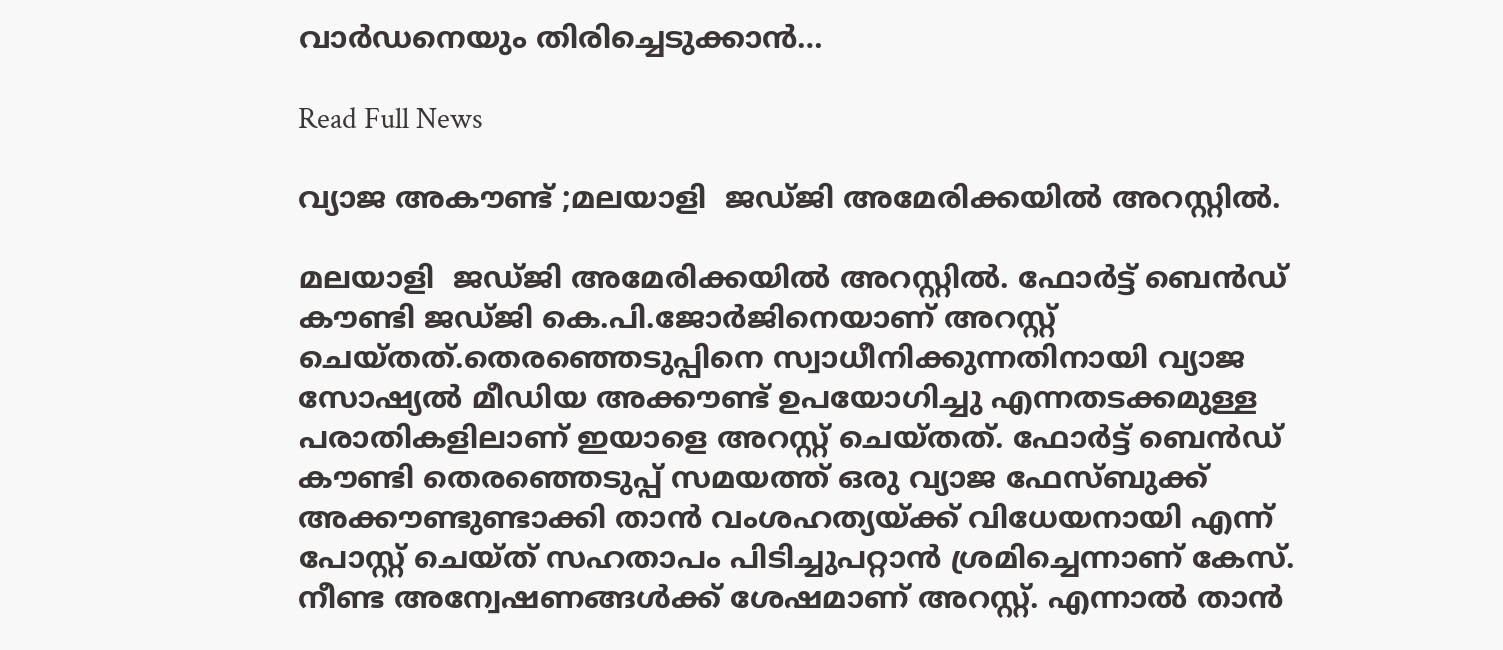വാർഡനെയും തിരിച്ചെടുക്കാൻ…

Read Full News

വ്യാജ അകൗണ്ട് ;മലയാളി  ജഡ്ജി അമേരിക്കയില്‍ അറസ്റ്റില്‍.

മലയാളി  ജഡ്ജി അമേരിക്കയില്‍ അറസ്റ്റില്‍. ഫോര്‍ട്ട് ബെന്‍ഡ് കൗണ്ടി ജഡ്ജി കെ.പി.ജോര്‍ജിനെയാണ് അറസ്റ്റ് ചെയ്തത്.തെരഞ്ഞെടുപ്പിനെ സ്വാധീനിക്കുന്നതിനായി വ്യാജ സോഷ്യല്‍ മീഡിയ അക്കൗണ്ട് ഉപയോഗിച്ചു എന്നതടക്കമുള്ള പരാതികളിലാണ് ഇയാളെ അറസ്റ്റ് ചെയ്തത്. ഫോര്‍ട്ട് ബെന്‍ഡ് കൗണ്ടി തെരഞ്ഞെടുപ്പ് സമയത്ത് ഒരു വ്യാജ ഫേസ്ബുക്ക് അക്കൗണ്ടുണ്ടാക്കി താന്‍ വംശഹത്യയ്ക്ക് വിധേയനായി എന്ന് പോസ്റ്റ് ചെയ്ത് സഹതാപം പിടിച്ചുപറ്റാന്‍ ശ്രമിച്ചെന്നാണ് കേസ്. നീണ്ട അന്വേഷണങ്ങള്‍ക്ക് ശേഷമാണ് അറസ്റ്റ്. എന്നാല്‍ താന്‍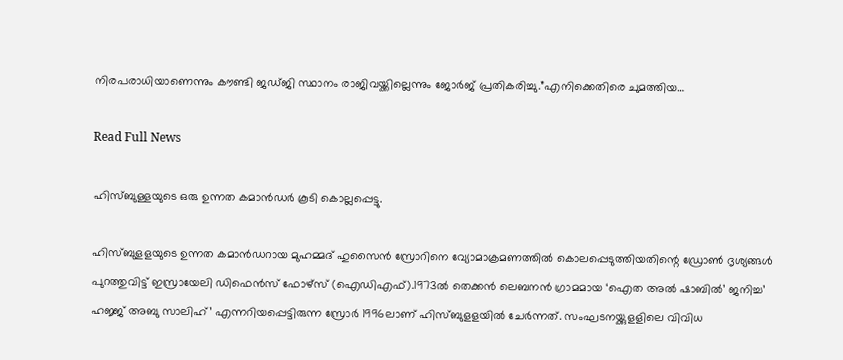നിരപരാധിയാണെന്നും കൗണ്ടി ജഡ്ജി സ്ഥാനം രാജിവയ്ക്കില്ലെന്നും ജോർജ് പ്രതികരിച്ചു.”എനിക്കെതിരെ ചുമത്തിയ…

Read Full News

ഹിസ്ബുള്ളയുടെ ഒരു ഉന്നത കമാൻഡർ കൂടി കൊല്ലപ്പെട്ടു.

ഹിസ്ബുളളയുടെ ഉന്നത കമാൻഡറായ മുഹമ്മദ് ഹുസൈൻ സ്രോറിനെ വ്യോമാക്രമണത്തില്‍ കൊലപ്പെടുത്തിയതിന്റെ ഡ്രോണ്‍ ദൃശ്യങ്ങള്‍ പുറത്തുവിട്ട് ഇസ്രായേലി ഡിഫെൻസ് ഫോഴ്സ് (ഐഡിഎഫ്).1973ല്‍ തെക്കൻ ലെബനൻ ഗ്രാമമായ ‘ഐത അല്‍ ഷാബില്‍’ ജനിച്ച’ ഹജ്ജ് അബു സാലിഹ്’ എന്നറിയപ്പെട്ടിരുന്ന സ്രോർ 1996ലാണ് ഹിസ്ബുളളയില്‍ ചേർന്നത്. സംഘടനയ്ക്കുളളിലെ വിവിധ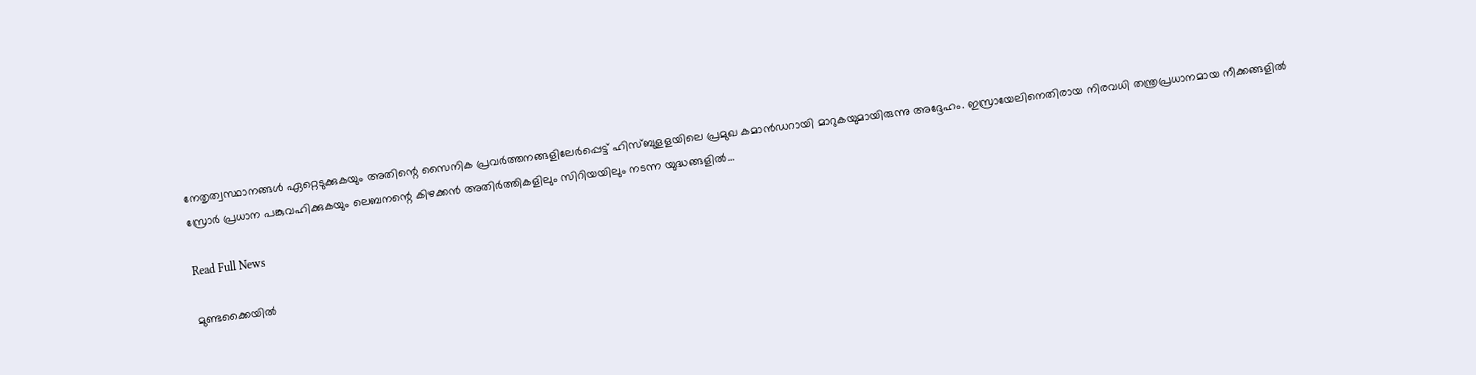നേതൃത്വസ്ഥാനങ്ങള്‍ ഏറ്റെടുക്കുകയും അതിന്റെ സൈനിക പ്രവർത്തനങ്ങളിലേർപ്പെട്ട് ഹിസ്ബുളളയിലെ പ്രമുഖ കമാൻഡറായി മാറുകയുമായിരുന്നു അദ്ദേഹം. ഇസ്രായേലിനെതിരായ നിരവധി തന്ത്രപ്രധാനമായ നീക്കങ്ങളില്‍ സ്രോർ പ്രധാന പങ്കുവഹിക്കുകയും ലെബനന്റെ കിഴക്കൻ അതിർത്തികളിലും സിറിയയിലും നടന്ന യുദ്ധങ്ങളില്‍…

Read Full News

മുണ്ടക്കൈയിൽ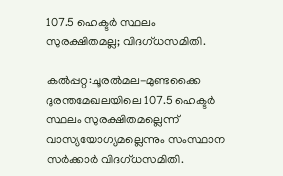107.5 ഹെക്ടർ സ്ഥലം സുരക്ഷിതമല്ല; വിദഗ്ധസമിതി.

കൽപ്പറ്റ:ചൂരൽമല-മുണ്ടക്കൈ ദുരന്തമേഖലയിലെ 107.5 ഹെക്ടർ സ്ഥലം സുരക്ഷിതമല്ലെന്ന് വാസ്യയോഗ്യമല്ലെന്നും സംസ്ഥാന സർക്കാർ വിദഗ്ധസമിതി.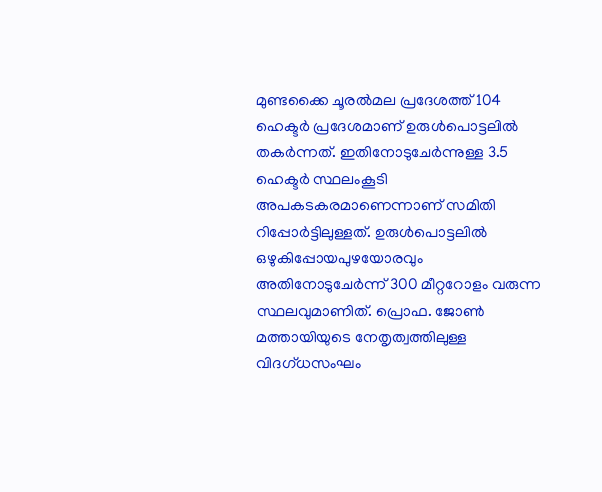മുണ്ടക്കൈ ചൂരൽമല പ്രദേശത്ത് 104 ഹെക്ടർ പ്രദേശമാണ് ഉരുൾപൊട്ടലിൽ തകർന്നത്. ഇതിനോടുചേർന്നുള്ള 3.5 ഹെക്ടർ സ്ഥലംകൂടി അപകടകരമാണെന്നാണ് സമിതി റിപ്പോർട്ടിലുള്ളത്. ഉരുൾപൊട്ടലിൽ ഒഴുകിപ്പോയപുഴയോരവും അതിനോടുചേർന്ന് 300 മീറ്ററോളം വരുന്ന സ്ഥലവുമാണിത്. പ്രൊഫ. ജോൺ മത്തായിയുടെ നേതൃത്വത്തിലുള്ള വിദഗ്ധസംഘം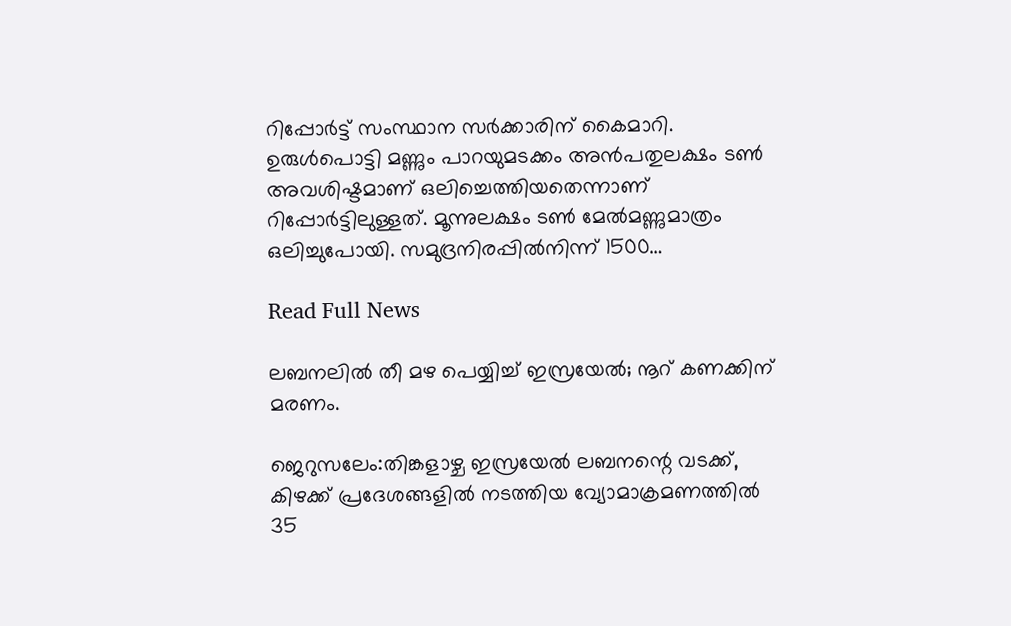റിപ്പോർട്ട് സംസ്ഥാന സർക്കാരിന് കൈമാറി. ഉരുൾപൊട്ടി മണ്ണും പാറയുമടക്കം അൻപതുലക്ഷം ടൺ അവശിഷ്ടമാണ് ഒലിച്ചെത്തിയതെന്നാണ് റിപ്പോർട്ടിലുള്ളത്. മൂന്നുലക്ഷം ടൺ മേൽമണ്ണുമാത്രം ഒലിച്ചുപോയി. സമുദ്രനിരപ്പിൽനിന്ന് 1500…

Read Full News

ലബനലിൽ തീ മഴ പെയ്യിച്ച് ഇസ്രയേൽ; നൂറ് കണക്കിന് മരണം.

ജെറുസലേം:തിങ്കളാഴ്ച ഇസ്രയേല്‍ ലബനന്റെ വടക്ക്, കിഴക്ക് പ്രദേശങ്ങളില്‍ നടത്തിയ വ്യോമാക്രമണത്തില്‍  35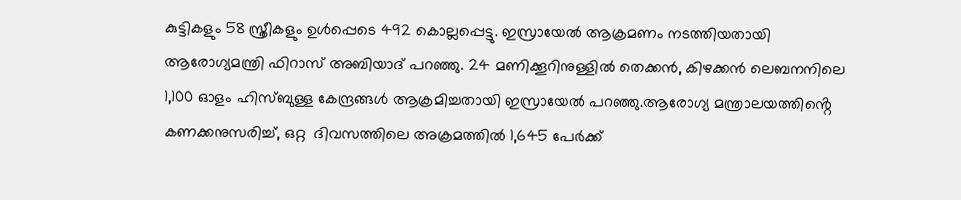കുട്ടികളും 58 സ്ത്രീകളും ഉൾപ്പെടെ 492 കൊല്ലപ്പെട്ടു. ഇസ്രായേല്‍ ആക്രമണം നടത്തിയതായി ആരോഗ്യമന്ത്രി ഫിറാസ് അബിയാദ് പറഞ്ഞു. 24 മണിക്കൂറിനുള്ളില്‍ തെക്കൻ, കിഴക്കൻ ലെബനനിലെ 1,100 ഓളം ഹിസ്ബുള്ള കേന്ദ്രങ്ങള്‍ ആക്രമിച്ചതായി ഇസ്രായേല്‍ പറഞ്ഞു.ആരോഗ്യ മന്ത്രാലയത്തിൻ്റെ കണക്കനുസരിച്ച്, ഒറ്റ  ദിവസത്തിലെ അക്രമത്തിൽ 1,645 പേർക്ക്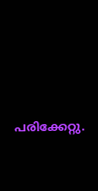പരിക്കേറ്റു.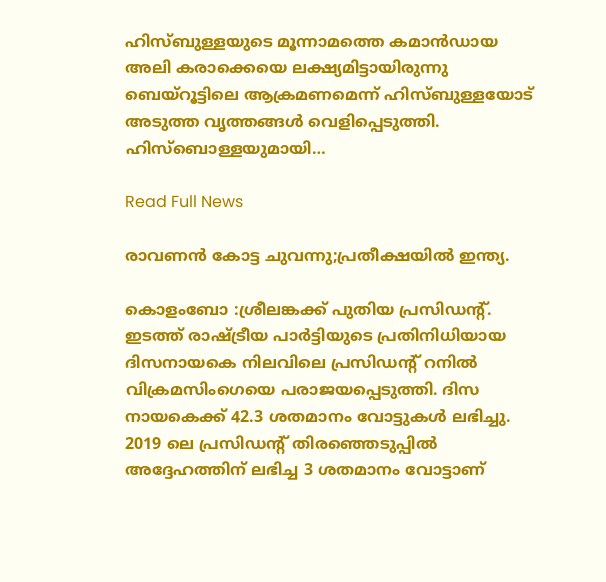ഹിസ്ബുള്ളയുടെ മൂന്നാമത്തെ കമാൻഡായ അലി കരാക്കെയെ ലക്ഷ്യമിട്ടായിരുന്നു ബെയ്റൂട്ടിലെ ആക്രമണമെന്ന് ഹിസ്ബുള്ളയോട് അടുത്ത വൃത്തങ്ങള്‍ വെളിപ്പെടുത്തി. ഹിസ്‌ബൊള്ളയുമായി…

Read Full News

രാവണൻ കോട്ട ചുവന്നു;പ്രതീക്ഷയിൽ ഇന്ത്യ.

കൊളംബോ :ശ്രീലങ്കക്ക് പുതിയ പ്രസിഡന്റ്. ഇടത്ത് രാഷ്ട്രീയ പാർട്ടിയുടെ പ്രതിനിധിയായ ദിസനായകെ നിലവിലെ പ്രസിഡൻ്റ് റനിൽ വിക്രമസിംഗെയെ പരാജയപ്പെടുത്തി. ദിസ നായകെക്ക് 42.3 ശതമാനം വോട്ടുകൾ ലഭിച്ചു. 2019 ലെ പ്രസിഡൻ്റ് തിരഞ്ഞെടുപ്പിൽ അദ്ദേഹത്തിന് ലഭിച്ച 3 ശതമാനം വോട്ടാണ്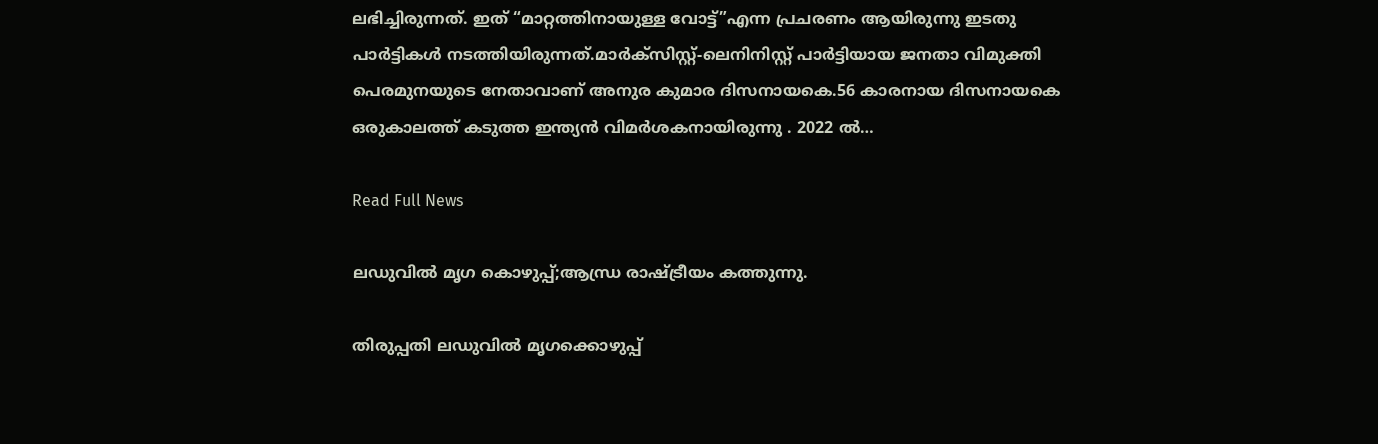ലഭിച്ചിരുന്നത്. ഇത് “മാറ്റത്തിനായുള്ള വോട്ട്”എന്ന പ്രചരണം ആയിരുന്നു ഇടതു പാർട്ടികൾ നടത്തിയിരുന്നത്.മാർക്സിസ്റ്റ്-ലെനിനിസ്റ്റ് പാർട്ടിയായ ജനതാ വിമുക്തി പെരമുനയുടെ നേതാവാണ് അനുര കുമാര ദിസനായകെ.56 കാരനായ ദിസനായകെ ഒരുകാലത്ത് കടുത്ത ഇന്ത്യൻ വിമർശകനായിരുന്നു . 2022 ൽ…

Read Full News

ലഡുവിൽ മൃഗ കൊഴുപ്പ്;ആന്ധ്ര രാഷ്ട്രീയം കത്തുന്നു.

തിരുപ്പതി ലഡുവില്‍ മൃഗക്കൊഴുപ്പ്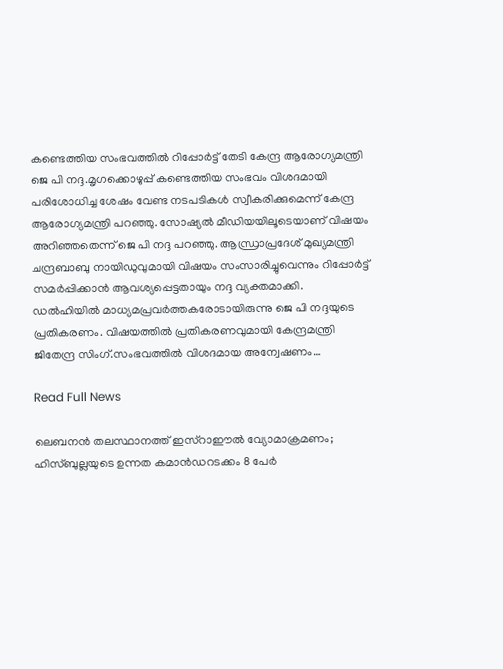കണ്ടെത്തിയ സംഭവത്തില്‍ റിപ്പോര്‍ട്ട് തേടി കേന്ദ്ര ആരോഗ്യമന്ത്രി ജെ പി നദ്ദ.മൃഗക്കൊഴുപ്പ് കണ്ടെത്തിയ സംഭവം വിശദമായി പരിശോധിച്ച ശേഷം വേണ്ട നടപടികള്‍ സ്വീകരിക്കുമെന്ന് കേന്ദ്ര ആരോഗ്യമന്ത്രി പറഞ്ഞു. സോഷ്യല്‍ മീഡിയയിലൂടെയാണ് വിഷയം അറിഞ്ഞതെന്ന് ജെ പി നദ്ദ പറഞ്ഞു. ആന്ധ്രാപ്രദേശ് മുഖ്യമന്ത്രി ചന്ദ്രബാബു നായിഡുവുമായി വിഷയം സംസാരിച്ചുവെന്നും റിപ്പോര്‍ട്ട് സമര്‍പ്പിക്കാന്‍ ആവശ്യപ്പെട്ടതായും നദ്ദ വ്യക്തമാക്കി. ഡല്‍ഹിയില്‍ മാധ്യമപ്രവര്‍ത്തകരോടായിരുന്നു ജെ പി നദ്ദയുടെ പ്രതികരണം. വിഷയത്തിൽ പ്രതികരണവുമായി കേന്ദ്രമന്ത്രി ജിതേന്ദ്ര സിംഗ്.സംഭവത്തില്‍ വിശദമായ അന്വേഷണം…

Read Full News

ലെബനൻ തലസ്ഥാനത്ത് ഇസ്റാഈല്‍ വ്യോമാക്രമണം; ഹിസ്ബുല്ലയുടെ ഉന്നത കമാൻഡറടക്കം 8 പേര്‍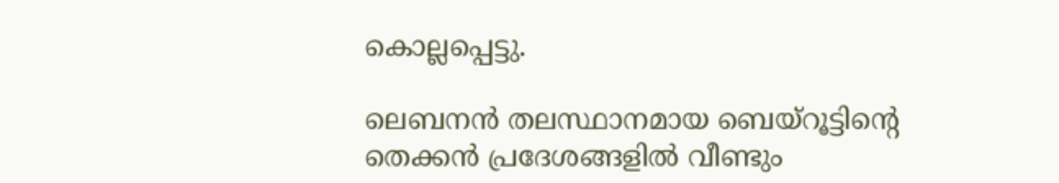കൊല്ലപ്പെട്ടു.

ലെബനൻ തലസ്ഥാനമായ ബെയ്റൂട്ടിന്റെ തെക്കൻ പ്രദേശങ്ങളില്‍ വീണ്ടും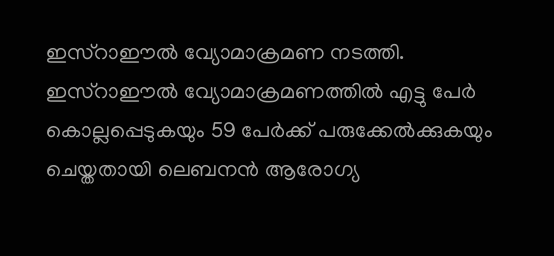ഇസ്റാഈല്‍ വ്യോമാക്രമണ നടത്തി. ഇസ്റാഈല്‍ വ്യോമാക്രമണത്തില്‍ എട്ടു പേർ കൊല്ലപ്പെടുകയും 59 പേർക്ക് പരുക്കേല്‍ക്കുകയും ചെയ്തതായി ലെബനൻ ആരോഗ്യ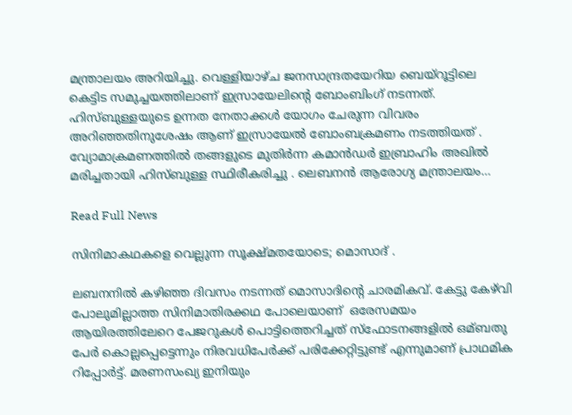മന്ത്രാലയം അറിയിച്ചു. വെള്ളിയാഴ്ച ജനസാന്ദ്രതയേറിയ ബെയ്‌റൂട്ടിലെ കെട്ടിട സമുച്ചയത്തിലാണ് ഇസ്രായേലിന്റെ ബോംബിംഗ് നടന്നത്. ഹിസ്ബുള്ളയുടെ ഉന്നത നേതാക്കൾ യോഗം ചേരുന്ന വിവരം അറിഞ്ഞതിനുശേഷം ആണ് ഇസ്രായേൽ ബോംബക്രമണം നടത്തിയത് .  വ്യോമാക്രമണത്തിൽ തങ്ങളുടെ മുതിർന്ന കമാൻഡർ ഇബ്രാഹിം അഖിൽ മരിച്ചതായി ഹിസ്ബുള്ള സ്ഥിരീകരിച്ചു . ലെബനൻ ആരോഗ്യ മന്ത്രാലയം…

Read Full News

സിനിമാകഥകളെ വെല്ലുന്ന സൂക്ഷ്മതയോടെ; മൊസാദ് .

ലബനനില്‍ കഴിഞ്ഞ ദിവസം നടന്നത് മൊസാദിൻ്റെ ചാരമികവ്. കേട്ടു കേഴ്‌വി പോലുമില്ലാത്ത സിനിമാതിരക്കഥ പോലെയാണ്  ഒരേസമയം ആയിരത്തിലേറെ പേജറുകൾ പൊട്ടിത്തെറിച്ചത് സ്ഫോടനങ്ങളില്‍ ഒമ്ബതു പേർ കൊല്ലപ്പെട്ടെന്നും നിരവധിപേർക്ക് പരിക്കേറ്റിട്ടുണ്ട് എന്നുമാണ് പ്രാഥമിക റിപ്പോർട്ട്. മരണസംഖ്യ ഇനിയും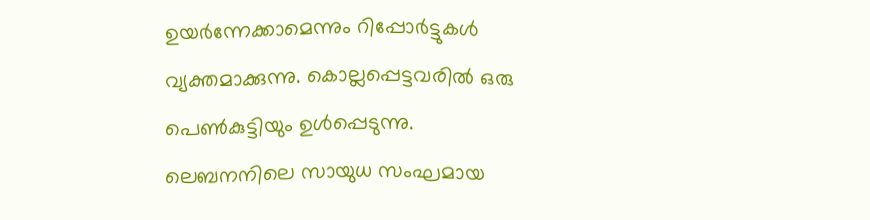ഉയർന്നേക്കാമെന്നും റിപ്പോർട്ടുകള്‍ വ്യക്തമാക്കുന്നു. കൊല്ലപ്പെട്ടവരില്‍ ഒരു പെണ്‍കുട്ടിയും ഉള്‍പ്പെടുന്നു. ലെബനനിലെ സായുധ സംഘമായ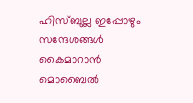ഹിസ്ബുല്ല ഇപ്പോഴും സന്ദേശങ്ങള്‍ കൈമാറാൻ മൊബൈല്‍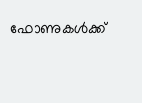ഫോണുകള്‍ക്ക്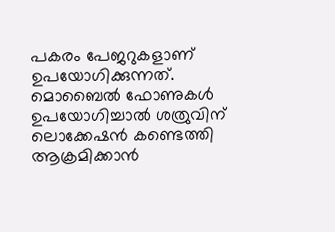പകരം പേജറുകളാണ് ഉപയോഗിക്കുന്നത്. മൊബൈല്‍ ഫോണുകള്‍ ഉപയോഗിച്ചാല്‍ ശത്രുവിന് ലൊക്കേഷൻ കണ്ടെത്തി ആക്രമിക്കാൻ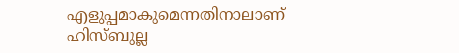എളുപ്പമാകുമെന്നതിനാലാണ് ഹിസ്ബുല്ല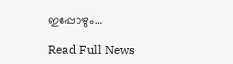ഇപ്പോഴും…

Read Full News